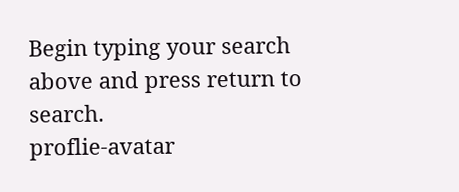Begin typing your search above and press return to search.
proflie-avatar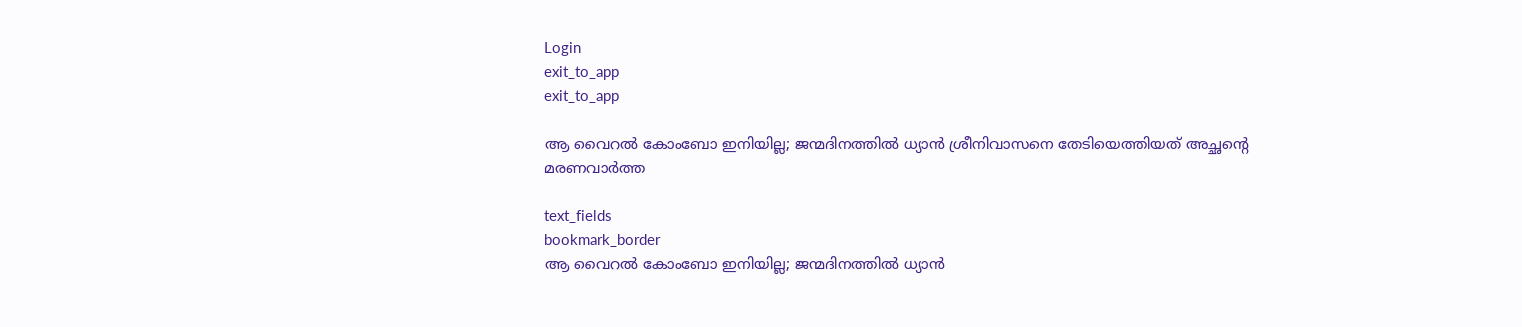Login
exit_to_app
exit_to_app

ആ വൈറൽ കോംബോ ഇനിയില്ല; ജന്മദിനത്തിൽ ധ്യാൻ ശ്രീനിവാസനെ തേടിയെത്തിയത് അച്ഛന്‍റെ മരണവാർത്ത

text_fields
bookmark_border
ആ വൈറൽ കോംബോ ഇനിയില്ല; ജന്മദിനത്തിൽ ധ്യാൻ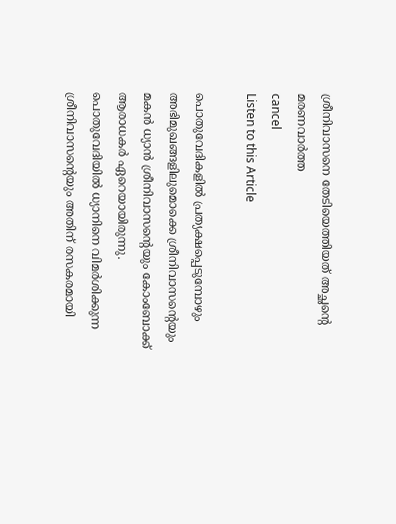ശ്രീനിവാസനെ തേടിയെത്തിയത് അച്ഛന്‍റെ മരണവാർത്ത
cancel
Listen to this Article

പൊതുവേദികളിൽ പ്രത്യക്ഷപ്പെടുമ്പോഴും അഭിമുഖങ്ങളിലുമൊക്കെ ശ്രീനിവാസന്‍റെയും മകൻ ധ്യാൻ ശ്രീനിവാസന്‍റെയും കോംബോക്ക് ആരാധകർ ഏറെയായിരുന്നു. പൊതുവേദിയിൽ ധ്യാനിനെ വിമർശിക്കുന്ന ശ്രീനിവാസന്‍റെയും അതിന് രസകരമായി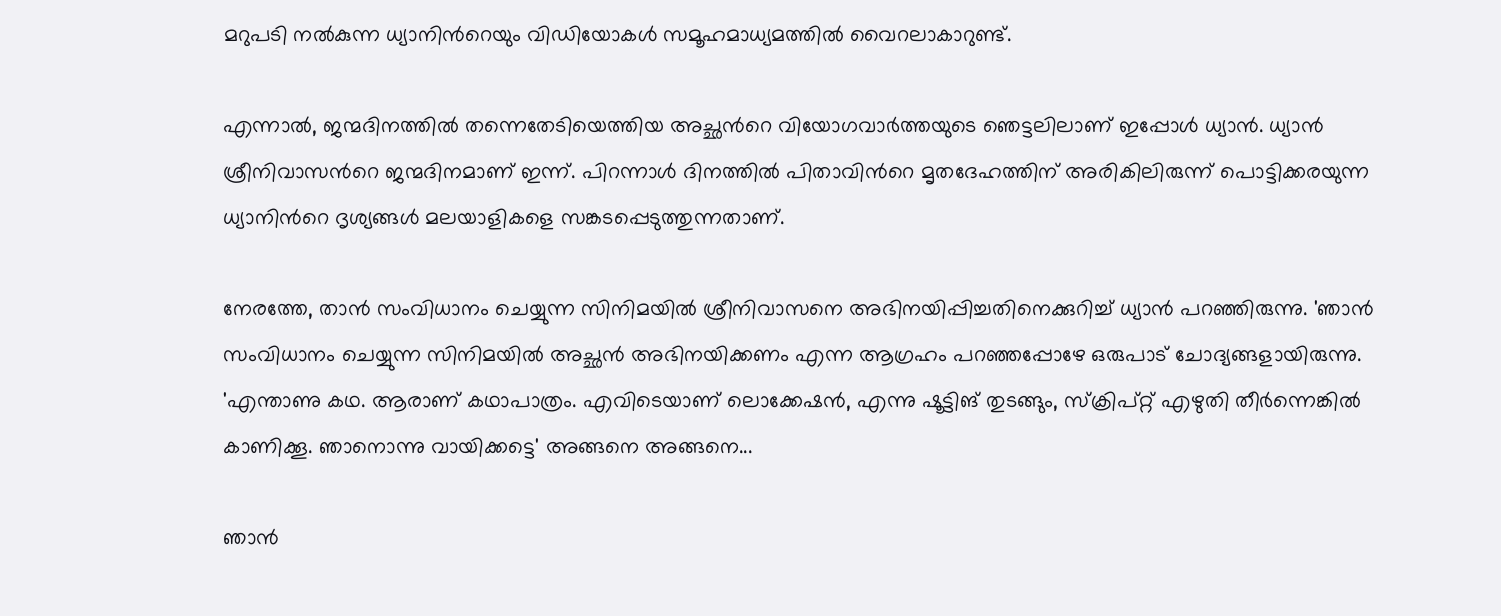മറുപടി നൽകുന്ന ധ്യാനിന്‍റെയും വിഡിയോകൾ സമൂഹമാധ്യമത്തിൽ വൈറലാകാറുണ്ട്.

എന്നാൽ, ജന്മദിനത്തിൽ തന്നെതേടിയെത്തിയ അച്ഛന്‍റെ വിയോഗവാർത്തയുടെ ഞെട്ടലിലാണ് ഇപ്പോൾ ധ്യാൻ. ധ്യാൻ ശ്രീനിവാസന്‍റെ ജന്മദിനമാണ് ഇന്ന്. പിറന്നാൾ ദിനത്തിൽ പിതാവിന്‍റെ മൃതദേഹത്തിന് അരികിലിരുന്ന് പൊട്ടിക്കരയുന്ന ധ്യാനിന്‍റെ ദൃശ്യങ്ങൾ മലയാളികളെ സങ്കടപ്പെടുത്തുന്നതാണ്.

നേരത്തേ, താൻ സംവിധാനം ചെയ്യുന്ന സിനിമയിൽ ശ്രീനിവാസനെ അഭിനയിപ്പിച്ചതിനെക്കുറിച്ച് ധ്യാൻ പറഞ്ഞിരുന്നു. 'ഞാൻ സംവിധാനം ചെയ്യുന്ന സിനിമയിൽ അച്ഛൻ അഭിനയിക്കണം എന്ന ആഗ്രഹം പറഞ്ഞപ്പോഴേ ഒരുപാട് ചോദ്യങ്ങളായിരുന്നു. 'എന്താണു കഥ. ആരാണ് കഥാപാത്രം. എവിടെയാണ് ലൊക്കേഷൻ, എന്നു ഷൂട്ടിങ് തുടങ്ങും, സ്ക്രിപ്റ്റ് എഴുതി തീർന്നെങ്കിൽ കാണിക്കൂ. ഞാനൊന്നു വായിക്കട്ടെ' അങ്ങനെ അങ്ങനെ...

ഞാൻ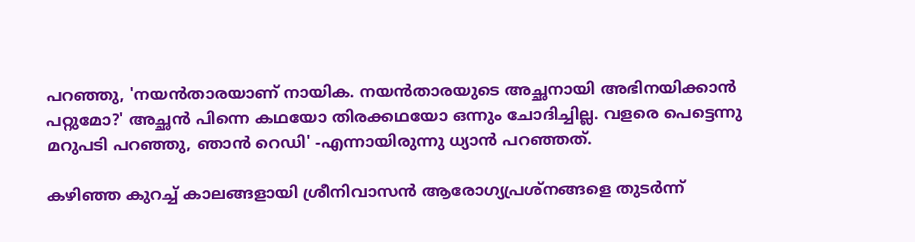പറഞ്ഞു, 'നയൻതാരയാണ് നായിക. നയൻതാരയുടെ അച്ഛനായി അഭിനയിക്കാൻ പറ്റുമോ?' അച്ഛൻ പിന്നെ കഥയോ തിരക്കഥയോ ഒന്നും ചോദിച്ചില്ല. വളരെ പെട്ടെന്നു മറുപടി പറഞ്ഞു, ഞാൻ റെഡി' -എന്നായിരുന്നു ധ്യാൻ പറഞ്ഞത്.

കഴിഞ്ഞ കുറച്ച് കാലങ്ങളായി ശ്രീനിവാസൻ ആരോഗ്യപ്രശ്നങ്ങളെ തുടർന്ന്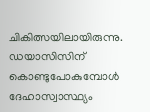ചികിത്സയിലായിരുന്നു. ഡയാസിസിന് കൊണ്ടുപോകുമ്പോൾ ദേഹാസ്വാസ്ഥ്യം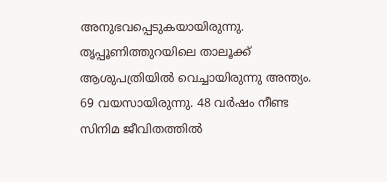അനുഭവപ്പെടുകയായിരുന്നു. തൃപ്പൂണിത്തുറയിലെ താലൂക്ക് ആശുപത്രിയിൽ വെച്ചായിരുന്നു അന്ത്യം. 69 വയസായിരുന്നു. 48 വര്‍ഷം നീണ്ട സിനിമ ജീവിതത്തില്‍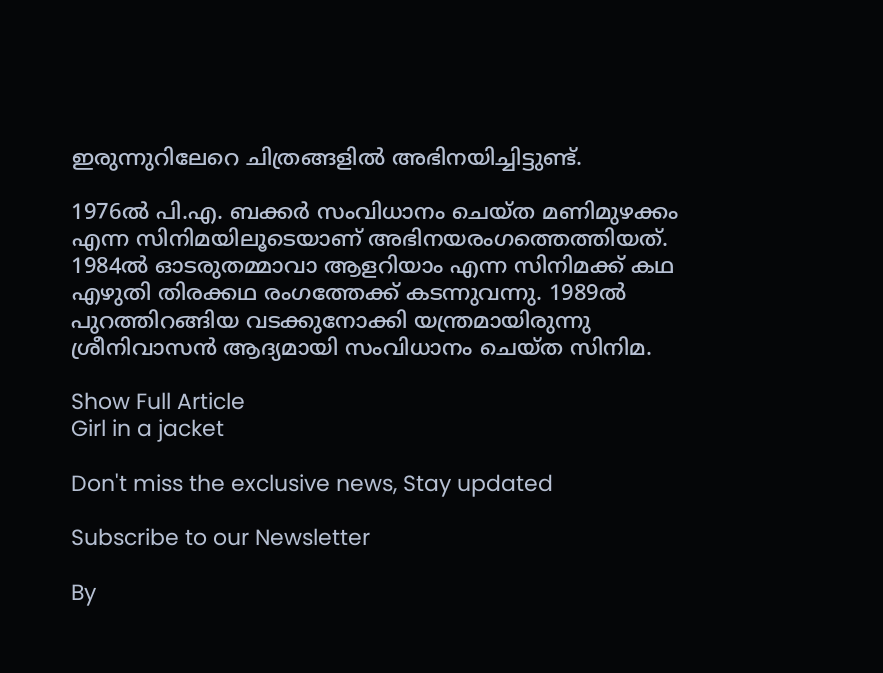ഇരുന്നുറിലേറെ ചിത്രങ്ങളില്‍ അഭിനയിച്ചിട്ടുണ്ട്‌.

1976ല്‍ പി.എ. ബക്കര്‍ സംവിധാനം ചെയ്ത മണിമുഴക്കം എന്ന സിനിമയിലൂടെയാണ് അഭിനയരംഗത്തെത്തിയത്. 1984ല്‍ ഓടരുതമ്മാവാ ആളറിയാം എന്ന സിനിമക്ക് കഥ എഴുതി തിരക്കഥ രംഗത്തേക്ക് കടന്നുവന്നു. 1989ൽ പുറത്തിറങ്ങിയ വടക്കുനോക്കി യന്ത്രമായിരുന്നു ശ്രീനിവാസൻ ആദ്യമായി സംവിധാനം ചെയ്ത സിനിമ.

Show Full Article
Girl in a jacket

Don't miss the exclusive news, Stay updated

Subscribe to our Newsletter

By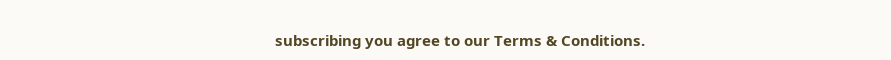subscribing you agree to our Terms & Conditions.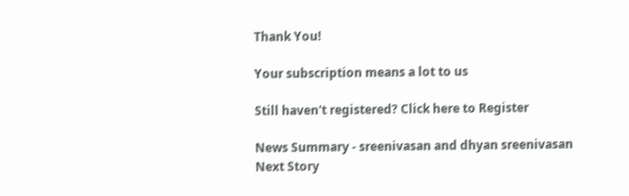Thank You!

Your subscription means a lot to us

Still haven't registered? Click here to Register

News Summary - sreenivasan and dhyan sreenivasan
Next Story